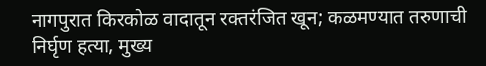नागपुरात किरकोळ वादातून रक्तरंजित खून; कळमण्यात तरुणाची निर्घृण हत्या, मुख्य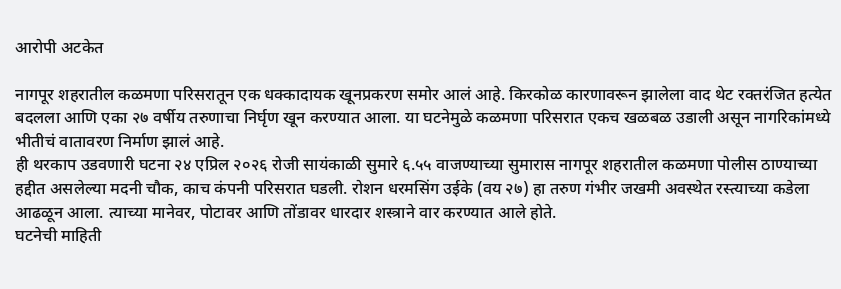आरोपी अटकेत

नागपूर शहरातील कळमणा परिसरातून एक धक्कादायक खूनप्रकरण समोर आलं आहे. किरकोळ कारणावरून झालेला वाद थेट रक्तरंजित हत्येत बदलला आणि एका २७ वर्षीय तरुणाचा निर्घृण खून करण्यात आला. या घटनेमुळे कळमणा परिसरात एकच खळबळ उडाली असून नागरिकांमध्ये भीतीचं वातावरण निर्माण झालं आहे.
ही थरकाप उडवणारी घटना २४ एप्रिल २०२६ रोजी सायंकाळी सुमारे ६.५५ वाजण्याच्या सुमारास नागपूर शहरातील कळमणा पोलीस ठाण्याच्या हद्दीत असलेल्या मदनी चौक, काच कंपनी परिसरात घडली. रोशन धरमसिंग उईके (वय २७) हा तरुण गंभीर जखमी अवस्थेत रस्त्याच्या कडेला आढळून आला. त्याच्या मानेवर, पोटावर आणि तोंडावर धारदार शस्त्राने वार करण्यात आले होते.
घटनेची माहिती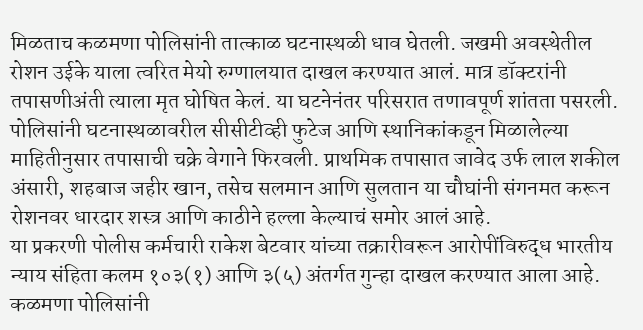मिळताच कळमणा पोलिसांनी तात्काळ घटनास्थळी धाव घेतली. जखमी अवस्थेतील रोशन उईके याला त्वरित मेयो रुग्णालयात दाखल करण्यात आलं. मात्र डॉक्टरांनी तपासणीअंती त्याला मृत घोषित केलं. या घटनेनंतर परिसरात तणावपूर्ण शांतता पसरली.
पोलिसांनी घटनास्थळावरील सीसीटीव्ही फुटेज आणि स्थानिकांकडून मिळालेल्या माहितीनुसार तपासाची चक्रे वेगाने फिरवली. प्राथमिक तपासात जावेद उर्फ लाल शकील अंसारी, शहबाज जहीर खान, तसेच सलमान आणि सुलतान या चौघांनी संगनमत करून रोशनवर धारदार शस्त्र आणि काठीने हल्ला केल्याचं समोर आलं आहे.
या प्रकरणी पोलीस कर्मचारी राकेश बेटवार यांच्या तक्रारीवरून आरोपींविरुद्ध भारतीय न्याय संहिता कलम १०३(१) आणि ३(५) अंतर्गत गुन्हा दाखल करण्यात आला आहे. कळमणा पोलिसांनी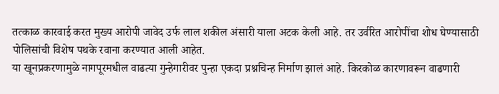तत्काळ कारवाई करत मुख्य आरोपी जावेद उर्फ लाल शकील अंसारी याला अटक केली आहे. तर उर्वरित आरोपींचा शोध घेण्यासाठी पोलिसांची विशेष पथके रवाना करण्यात आली आहेत.
या खूनप्रकरणामुळे नागपूरमधील वाढत्या गुन्हेगारीवर पुन्हा एकदा प्रश्नचिन्ह निर्माण झालं आहे. किरकोळ कारणावरून वाढणारी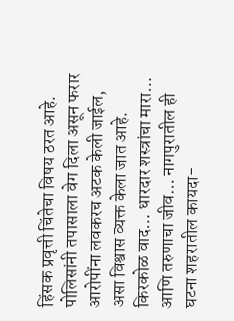हिंसक प्रवृत्ती चिंतेचा विषय ठरत आहे. पोलिसांनी तपासाला वेग दिला असून फरार आरोपींना लवकरच अटक केली जाईल, असा विश्वास व्यक्त केला जात आहे.
किरकोळ वाद… धारदार शस्त्रांचा मारा… आणि तरुणाचा जीव… नागपुरातील ही घटना शहरातील कायदा-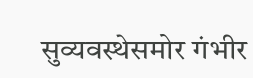सुव्यवस्थेसमोर गंभीर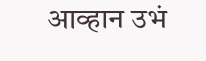आव्हान उभं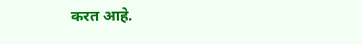करत आहे.